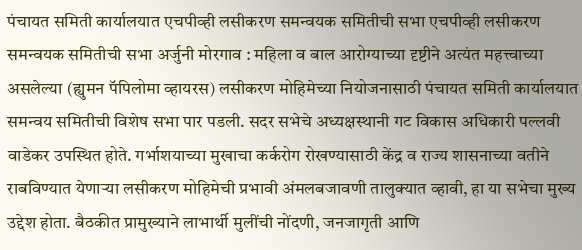पंचायत समिती कार्यालयात एचपीव्ही लसीकरण समन्वयक समितीची सभा एचपीव्ही लसीकरण समन्वयक समितीची सभा अर्जुनी मोरगाव : महिला व बाल आरोग्याच्या दृष्टीने अत्यंत महत्त्वाच्या असलेल्या (ह्युमन पॅपिलोमा व्हायरस) लसीकरण मोहिमेच्या नियोजनासाठी पंचायत समिती कार्यालयात समन्वय समितीची विशेष सभा पार पडली. सदर सभेचे अध्यक्षस्थानी गट विकास अधिकारी पल्लवी वाडेकर उपस्थित होते. गर्भाशयाच्या मुखाचा कर्करोग रोखण्यासाठी केंद्र व राज्य शासनाच्या वतीने राबविण्यात येणाऱ्या लसीकरण मोहिमेची प्रभावी अंमलबजावणी तालुक्यात व्हावी, हा या सभेचा मुख्य उद्देश होता. बैठकीत प्रामुख्याने लाभार्थी मुलींची नोंदणी, जनजागृती आणि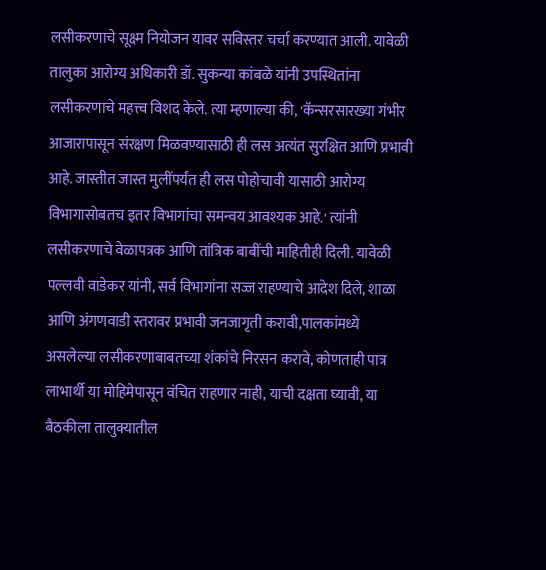लसीकरणाचे सूक्ष्म नियोजन यावर सविस्तर चर्चा करण्यात आली. यावेळी तालुका आरोग्य अधिकारी डॉ. सुकन्या कांबळे यांनी उपस्थितांना लसीकरणाचे महत्त्व विशद केले. त्या म्हणाल्या की, 'कॅन्सरसारख्या गंभीर आजारापासून संरक्षण मिळवण्यासाठी ही लस अत्यंत सुरक्षित आणि प्रभावी आहे. जास्तीत जास्त मुलींपर्यंत ही लस पोहोचावी यासाठी आरोग्य विभागासोबतच इतर विभागांचा समन्वय आवश्यक आहे.' त्यांनी लसीकरणाचे वेळापत्रक आणि तांत्रिक बाबींची माहितीही दिली. यावेळी पल्लवी वाडेकर यांनी, सर्व विभागांना सज्ज राहण्याचे आदेश दिले, शाळा आणि अंगणवाडी स्तरावर प्रभावी जनजागृती करावी,पालकांमध्ये असलेल्या लसीकरणाबाबतच्या शंकांचे निरसन करावे, कोणताही पात्र लाभार्थी या मोहिमेपासून वंचित राहणार नाही, याची दक्षता घ्यावी, या बैठकीला तालुक्यातील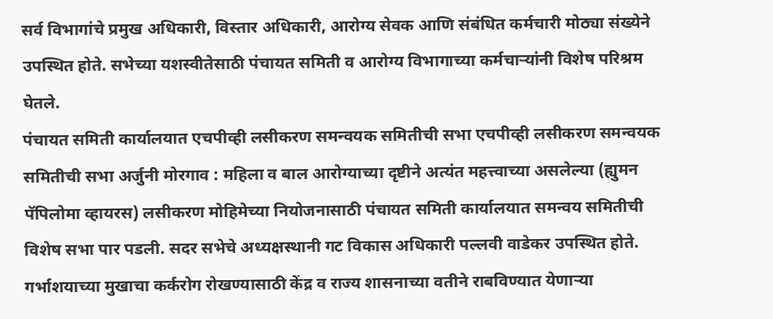सर्व विभागांचे प्रमुख अधिकारी, विस्तार अधिकारी, आरोग्य सेवक आणि संबंधित कर्मचारी मोठ्या संख्येने उपस्थित होते. सभेच्या यशस्वीतेसाठी पंचायत समिती व आरोग्य विभागाच्या कर्मचाऱ्यांनी विशेष परिश्रम घेतले.
पंचायत समिती कार्यालयात एचपीव्ही लसीकरण समन्वयक समितीची सभा एचपीव्ही लसीकरण समन्वयक समितीची सभा अर्जुनी मोरगाव : महिला व बाल आरोग्याच्या दृष्टीने अत्यंत महत्त्वाच्या असलेल्या (ह्युमन पॅपिलोमा व्हायरस) लसीकरण मोहिमेच्या नियोजनासाठी पंचायत समिती कार्यालयात समन्वय समितीची विशेष सभा पार पडली. सदर सभेचे अध्यक्षस्थानी गट विकास अधिकारी पल्लवी वाडेकर उपस्थित होते. गर्भाशयाच्या मुखाचा कर्करोग रोखण्यासाठी केंद्र व राज्य शासनाच्या वतीने राबविण्यात येणाऱ्या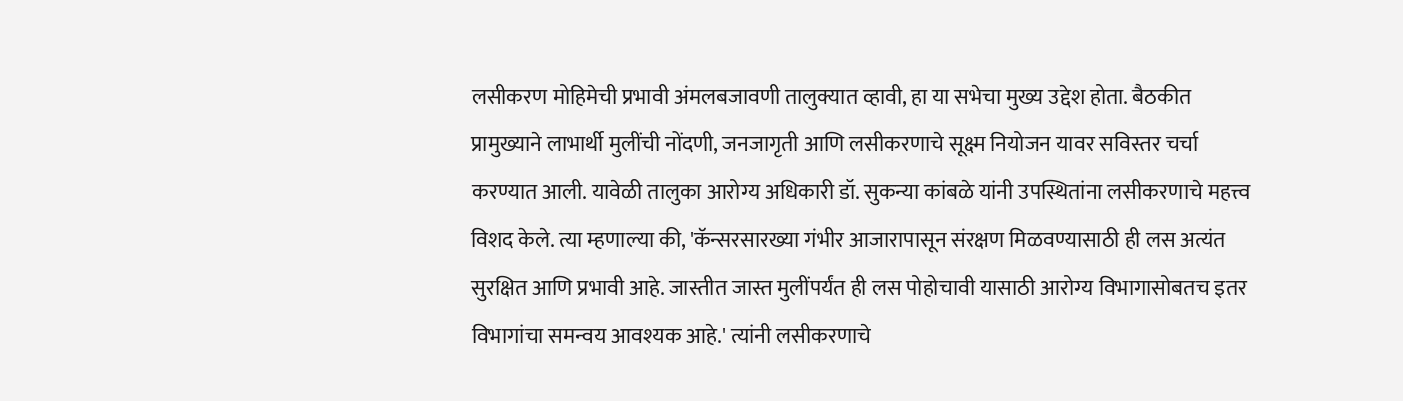लसीकरण मोहिमेची प्रभावी अंमलबजावणी तालुक्यात व्हावी, हा या सभेचा मुख्य उद्देश होता. बैठकीत प्रामुख्याने लाभार्थी मुलींची नोंदणी, जनजागृती आणि लसीकरणाचे सूक्ष्म नियोजन यावर सविस्तर चर्चा करण्यात आली. यावेळी तालुका आरोग्य अधिकारी डॉ. सुकन्या कांबळे यांनी उपस्थितांना लसीकरणाचे महत्त्व विशद केले. त्या म्हणाल्या की, 'कॅन्सरसारख्या गंभीर आजारापासून संरक्षण मिळवण्यासाठी ही लस अत्यंत सुरक्षित आणि प्रभावी आहे. जास्तीत जास्त मुलींपर्यंत ही लस पोहोचावी यासाठी आरोग्य विभागासोबतच इतर विभागांचा समन्वय आवश्यक आहे.' त्यांनी लसीकरणाचे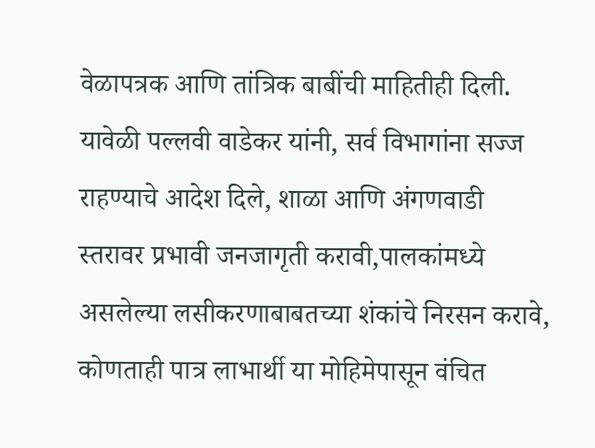वेळापत्रक आणि तांत्रिक बाबींची माहितीही दिली. यावेळी पल्लवी वाडेकर यांनी, सर्व विभागांना सज्ज राहण्याचे आदेश दिले, शाळा आणि अंगणवाडी स्तरावर प्रभावी जनजागृती करावी,पालकांमध्ये असलेल्या लसीकरणाबाबतच्या शंकांचे निरसन करावे, कोणताही पात्र लाभार्थी या मोहिमेपासून वंचित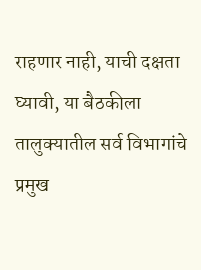राहणार नाही, याची दक्षता घ्यावी, या बैठकीला तालुक्यातील सर्व विभागांचे प्रमुख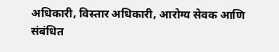अधिकारी, विस्तार अधिकारी, आरोग्य सेवक आणि संबंधित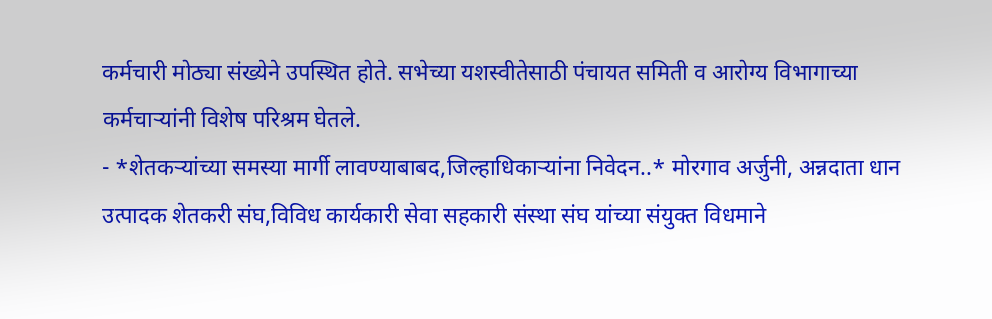कर्मचारी मोठ्या संख्येने उपस्थित होते. सभेच्या यशस्वीतेसाठी पंचायत समिती व आरोग्य विभागाच्या कर्मचाऱ्यांनी विशेष परिश्रम घेतले.
- *शेतकऱ्यांच्या समस्या मार्गी लावण्याबाबद,जिल्हाधिकाऱ्यांना निवेदन..* मोरगाव अर्जुनी, अन्नदाता धान उत्पादक शेतकरी संघ,विविध कार्यकारी सेवा सहकारी संस्था संघ यांच्या संयुक्त विधमाने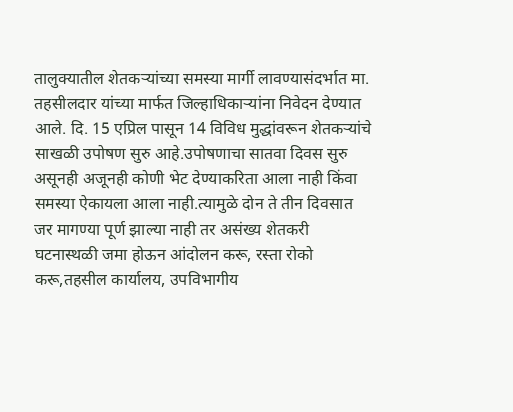तालुक्यातील शेतकऱ्यांच्या समस्या मार्गी लावण्यासंदर्भात मा. तहसीलदार यांच्या मार्फत जिल्हाधिकाऱ्यांना निवेदन देण्यात आले. दि. 15 एप्रिल पासून 14 विविध मुद्धांवरून शेतकऱ्यांचे साखळी उपोषण सुरु आहे.उपोषणाचा सातवा दिवस सुरु असूनही अजूनही कोणी भेट देण्याकरिता आला नाही किंवा समस्या ऐकायला आला नाही.त्यामुळे दोन ते तीन दिवसात जर मागण्या पूर्ण झाल्या नाही तर असंख्य शेतकरी घटनास्थळी जमा होऊन आंदोलन करू, रस्ता रोको करू,तहसील कार्यालय, उपविभागीय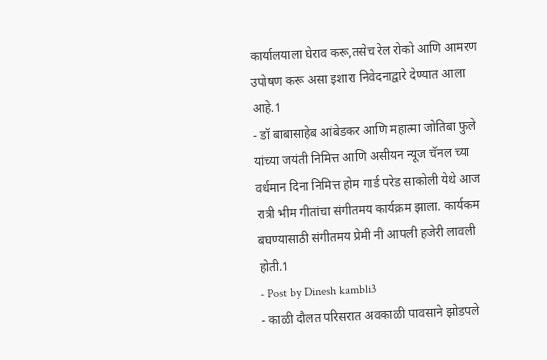कार्यालयाला घेराव करू,तसेच रेल रोको आणि आमरण उपोषण करू असा इशारा निवेदनाद्वारे देण्यात आला आहे.1
- डॉ बाबासाहेब आंबेडकर आणि महात्मा जोतिबा फुले यांच्या जयंती निमित्त आणि असीयन न्यूज चॅनल च्या वर्धमान दिना निमित्त होम गार्ड परेड साकोली येथे आज रात्री भीम गीतांचा संगीतमय कार्यक्रम झाला. कार्यकम बघण्यासाठी संगीतमय प्रेमी नी आपली हजेरी लावली होती.1
- Post by Dinesh kambli3
- काळी दौलत परिसरात अवकाळी पावसाने झोडपले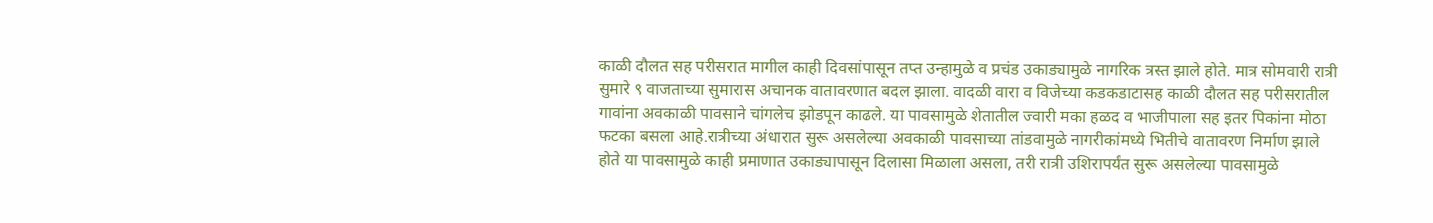काळी दौलत सह परीसरात मागील काही दिवसांपासून तप्त उन्हामुळे व प्रचंड उकाड्यामुळे नागरिक त्रस्त झाले होते. मात्र सोमवारी रात्री सुमारे ९ वाजताच्या सुमारास अचानक वातावरणात बदल झाला. वादळी वारा व विजेच्या कडकडाटासह काळी दौलत सह परीसरातील गावांना अवकाळी पावसाने चांगलेच झोडपून काढले. या पावसामुळे शेतातील ज्वारी मका हळद व भाजीपाला सह इतर पिकांना मोठा फटका बसला आहे.रात्रीच्या अंधारात सुरू असलेल्या अवकाळी पावसाच्या तांडवामुळे नागरीकांमध्ये भितीचे वातावरण निर्माण झाले होते या पावसामुळे काही प्रमाणात उकाड्यापासून दिलासा मिळाला असला, तरी रात्री उशिरापर्यंत सुरू असलेल्या पावसामुळे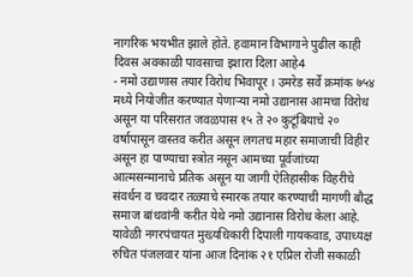नागरिक भयभीत झाले होते. हवामान विभागाने पुढील काही दिवस अवकाळी पावसाचा इशारा दिला आहे4
- नमो उद्याणास तयार विरोध भिवापूर । उमरेड सर्वे क्रमांक ७५४ मध्ये नियोजीत करण्यात येणाऱ्या नमो उद्यानास आमचा विरोध असून या परिसरात जवळपास १५ ते २० कुटूंबियाचे २० वर्षापासून वास्तव करीत असून लगतच महार समाजाची विहीर असून हा पाण्याचा स्त्रोत नसून आमच्या पूर्वजांच्या आत्मसन्मानाचे प्रतिक असून या जागी ऐतिहासीक विहरीचे संवर्धन व चवदार तळ्याचे स्मारक तयार करण्याची मागणी बौद्ध समाज बांधवांनी करीत येथे नमो उद्यानास विरोध केला आहे. यावेळी नगरपंचायत मुख्यधिकारी दिपाली गायकवाड, उपाध्यक्ष रुचित पंजलवार यांना आज दिनांक २१ एप्रिल रोजी सकाळी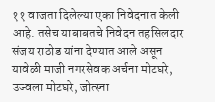११ वाजता दिलेल्या एका निवेदनात केली आहे. तसेच याबाबतचे निवेदन तहसिलदार संजय राठोड यांना देण्यात आले असून यावेळी माजी नगरसेवक अर्चना मोटघरे, उज्वला मोटघरे, जोत्स्ना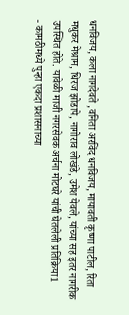धनविजय, कला नागदेवते ,वनिता अरविंद धनविजय, मायावती कृष्णा पाटील, रिता मधुकर मेश्राम, धिरज झोडापे, नागोराव लोखंडे, उमेश येवले, यांच्या सह इतर नागरीक उपस्थित होते. यावेळी माजी नगरसेवक अर्चना मोटघरे यांची घेतलेली प्रतिक्रिया1
- कामठीमध्ये पुन्हा एकदा प्रशासनाच्या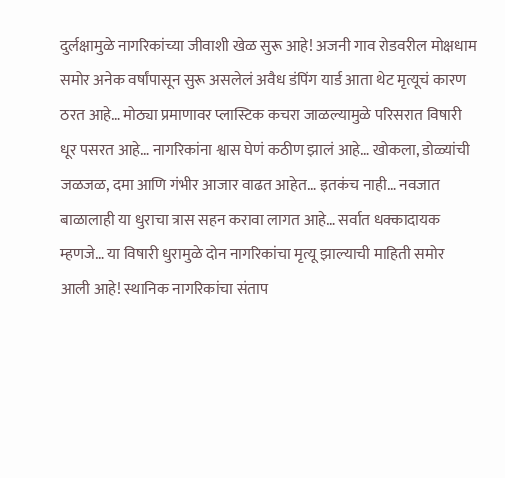दुर्लक्षामुळे नागरिकांच्या जीवाशी खेळ सुरू आहे! अजनी गाव रोडवरील मोक्षधाम समोर अनेक वर्षांपासून सुरू असलेलं अवैध डंपिंग यार्ड आता थेट मृत्यूचं कारण ठरत आहे… मोठ्या प्रमाणावर प्लास्टिक कचरा जाळल्यामुळे परिसरात विषारी धूर पसरत आहे… नागरिकांना श्वास घेणं कठीण झालं आहे… खोकला, डोळ्यांची जळजळ, दमा आणि गंभीर आजार वाढत आहेत… इतकंच नाही… नवजात बाळालाही या धुराचा त्रास सहन करावा लागत आहे… सर्वात धक्कादायक म्हणजे… या विषारी धुरामुळे दोन नागरिकांचा मृत्यू झाल्याची माहिती समोर आली आहे! स्थानिक नागरिकांचा संताप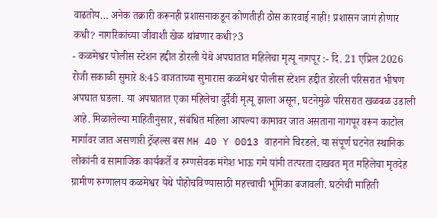वाढतोय… अनेक तक्रारी करूनही प्रशासनाकडून कोणतीही ठोस कारवाई नाही! प्रशासन जागं होणार कधी? नागरिकांच्या जीवाशी खेळ थांबणार कधी?3
- कळमेश्वर पोलीस स्टेशन हद्दीत डोरली येथे अपघातात महिलेचा मृत्यू नागपूर :- दि. 21 एप्रिल 2026 रोजी सकाळी सुमारे 8:45 वाजताच्या सुमारास कळमेश्वर पोलीस स्टेशन हद्दीत डोरली परिसरात भीषण अपघात घडला. या अपघातात एका महिलेचा दुर्दैवी मृत्यू झाला असून, घटनेमुळे परिसरात खळबळ उडाली आहे. मिळालेल्या माहितीनुसार, संबंधित महिला आपल्या कामावर जात असताना नागपूर वरून काटोल मार्गावर जात असणारी ट्रॅव्हल्स बस MH 40 Y 0013 वाहनाने चिरडले. या संपूर्ण घटनेत स्थानिक लोकांनी व सामाजिक कार्यकर्ते व रुग्णसेवक मंगेश भाऊ गमे यांनी तत्परता दाखवत मृत महिलेचा मृतदेह ग्रामीण रुग्णालय कळमेश्वर येथे पोहोचविण्यासाठी महत्त्वाची भूमिका बजावली. घटनेची माहिती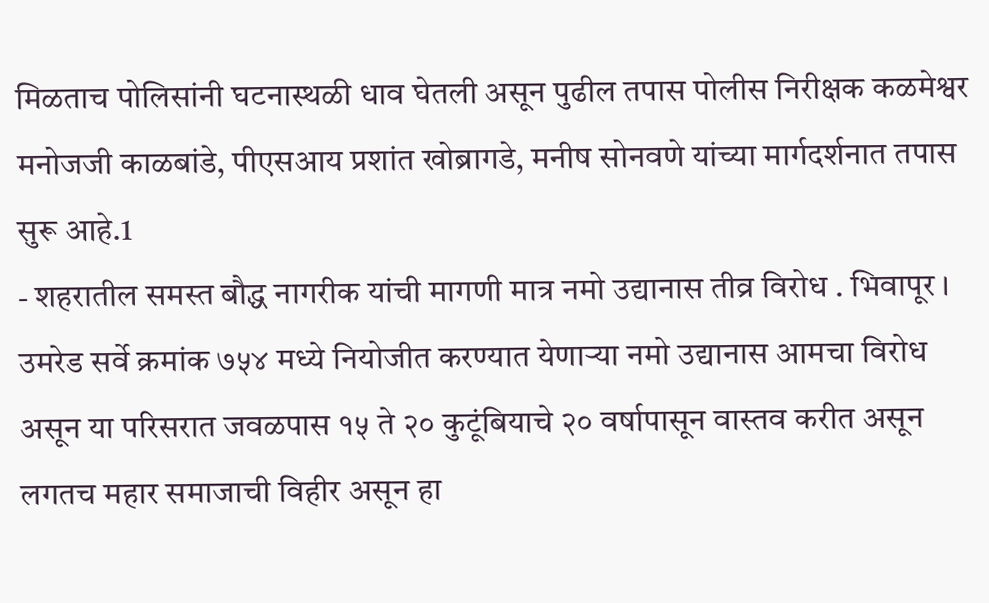मिळताच पोलिसांनी घटनास्थळी धाव घेतली असून पुढील तपास पोलीस निरीक्षक कळमेश्वर मनोजजी काळबांडे, पीएसआय प्रशांत खोब्रागडे, मनीष सोनवणे यांच्या मार्गदर्शनात तपास सुरू आहे.1
- शहरातील समस्त बौद्ध नागरीक यांची मागणी मात्र नमो उद्यानास तीव्र विरोध . भिवापूर । उमरेड सर्वे क्रमांक ७५४ मध्ये नियोजीत करण्यात येणाऱ्या नमो उद्यानास आमचा विरोध असून या परिसरात जवळपास १५ ते २० कुटूंबियाचे २० वर्षापासून वास्तव करीत असून लगतच महार समाजाची विहीर असून हा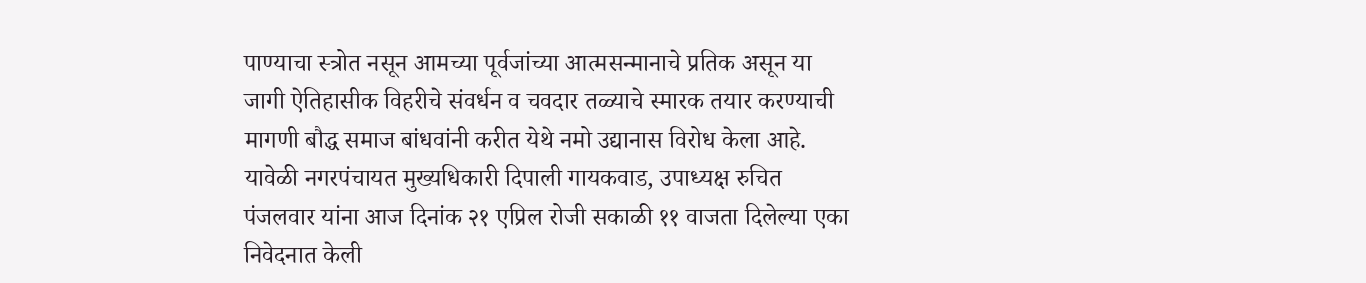पाण्याचा स्त्रोत नसून आमच्या पूर्वजांच्या आत्मसन्मानाचे प्रतिक असून या जागी ऐतिहासीक विहरीचे संवर्धन व चवदार तळ्याचे स्मारक तयार करण्याची मागणी बौद्ध समाज बांधवांनी करीत येथे नमो उद्यानास विरोध केला आहे. यावेळी नगरपंचायत मुख्यधिकारी दिपाली गायकवाड, उपाध्यक्ष रुचित पंजलवार यांना आज दिनांक २१ एप्रिल रोजी सकाळी ११ वाजता दिलेल्या एका निवेदनात केली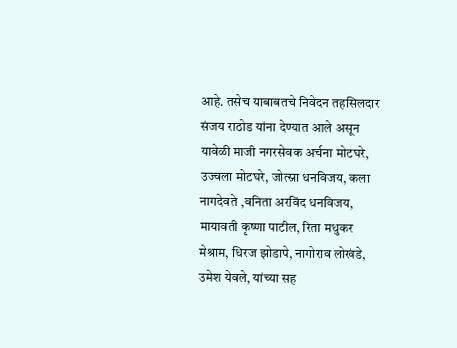आहे. तसेच याबाबतचे निवेदन तहसिलदार संजय राठोड यांना देण्यात आले असून यावेळी माजी नगरसेवक अर्चना मोटघरे, उज्वला मोटघरे, जोत्स्ना धनविजय, कला नागदेवते ,वनिता अरविंद धनविजय, मायावती कृष्णा पाटील, रिता मधुकर मेश्राम, धिरज झोडापे, नागोराव लोखंडे, उमेश येवले, यांच्या सह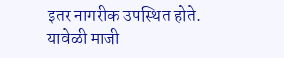इतर नागरीक उपस्थित होते. यावेळी माजी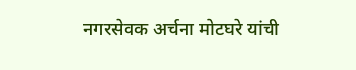नगरसेवक अर्चना मोटघरे यांची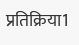प्रतिक्रिया1